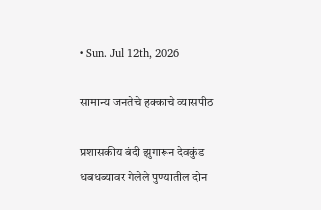• Sun. Jul 12th, 2026

सामान्य जनतेचे हक्काचे व्यासपीठ

प्रशासकीय बंदी झुगारून देवकुंड धबधब्यावर गेलेले पुण्यातील दोन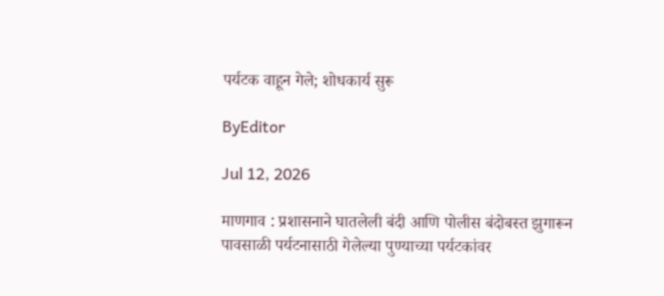पर्यटक वाहून गेले; शोधकार्य सुरू

ByEditor

Jul 12, 2026

माणगाव : प्रशासनाने घातलेली बंदी आणि पोलीस बंदोबस्त झुगारून पावसाळी पर्यटनासाठी गेलेल्या पुण्याच्या पर्यटकांवर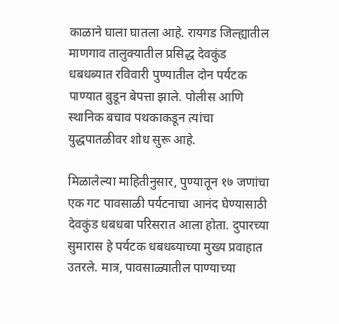काळाने घाला घातला आहे. रायगड जिल्ह्यातील माणगाव तालुक्यातील प्रसिद्ध देवकुंड धबधब्यात रविवारी पुण्यातील दोन पर्यटक पाण्यात बुडून बेपत्ता झाले. पोलीस आणि स्थानिक बचाव पथकाकडून त्यांचा युद्धपातळीवर शोध सुरू आहे.

मिळालेल्या माहितीनुसार, पुण्यातून १७ जणांचा एक गट पावसाळी पर्यटनाचा आनंद घेण्यासाठी देवकुंड धबधबा परिसरात आला होता. दुपारच्या सुमारास हे पर्यटक धबधब्याच्या मुख्य प्रवाहात उतरले. मात्र, पावसाळ्यातील पाण्याच्या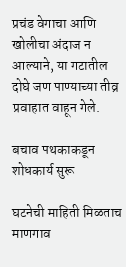प्रचंड वेगाचा आणि खोलीचा अंदाज न आल्याने, या गटातील दोघे जण पाण्याच्या तीव्र प्रवाहात वाहून गेले.

बचाव पथकाकडून शोधकार्य सुरू

घटनेची माहिती मिळताच माणगाव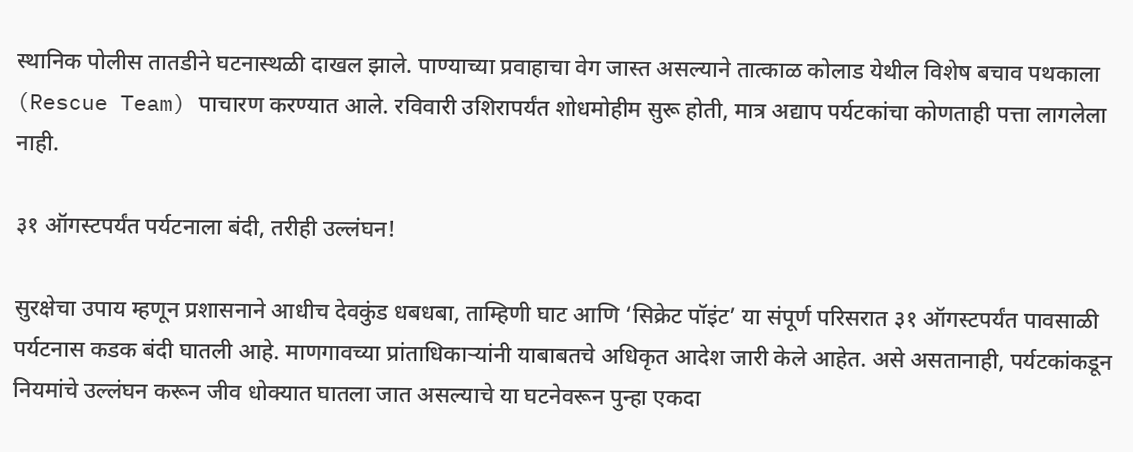स्थानिक पोलीस तातडीने घटनास्थळी दाखल झाले. पाण्याच्या प्रवाहाचा वेग जास्त असल्याने तात्काळ कोलाड येथील विशेष बचाव पथकाला (Rescue Team) पाचारण करण्यात आले. रविवारी उशिरापर्यंत शोधमोहीम सुरू होती, मात्र अद्याप पर्यटकांचा कोणताही पत्ता लागलेला नाही.

३१ ऑगस्टपर्यंत पर्यटनाला बंदी, तरीही उल्लंघन!

सुरक्षेचा उपाय म्हणून प्रशासनाने आधीच देवकुंड धबधबा, ताम्हिणी घाट आणि ‘सिक्रेट पॉइंट’ या संपूर्ण परिसरात ३१ ऑगस्टपर्यंत पावसाळी पर्यटनास कडक बंदी घातली आहे. माणगावच्या प्रांताधिकाऱ्यांनी याबाबतचे अधिकृत आदेश जारी केले आहेत. असे असतानाही, पर्यटकांकडून नियमांचे उल्लंघन करून जीव धोक्यात घातला जात असल्याचे या घटनेवरून पुन्हा एकदा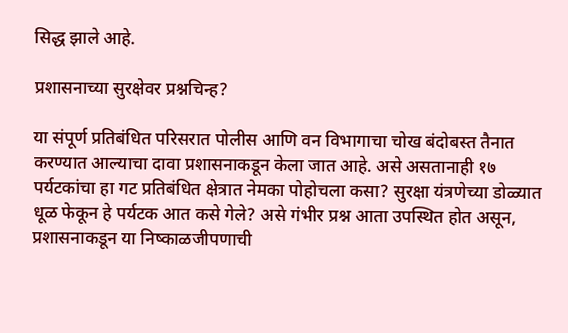सिद्ध झाले आहे.

प्रशासनाच्या सुरक्षेवर प्रश्नचिन्ह?

या संपूर्ण प्रतिबंधित परिसरात पोलीस आणि वन विभागाचा चोख बंदोबस्त तैनात करण्यात आल्याचा दावा प्रशासनाकडून केला जात आहे. असे असतानाही १७ पर्यटकांचा हा गट प्रतिबंधित क्षेत्रात नेमका पोहोचला कसा? सुरक्षा यंत्रणेच्या डोळ्यात धूळ फेकून हे पर्यटक आत कसे गेले? असे गंभीर प्रश्न आता उपस्थित होत असून, प्रशासनाकडून या निष्काळजीपणाची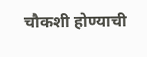चौकशी होण्याची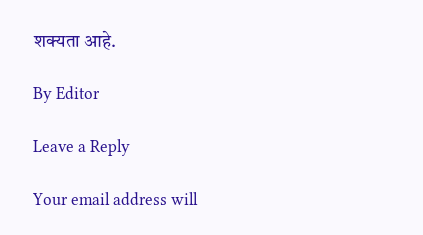शक्यता आहे.

By Editor

Leave a Reply

Your email address will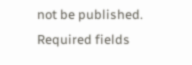not be published. Required fields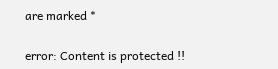are marked *

error: Content is protected !!